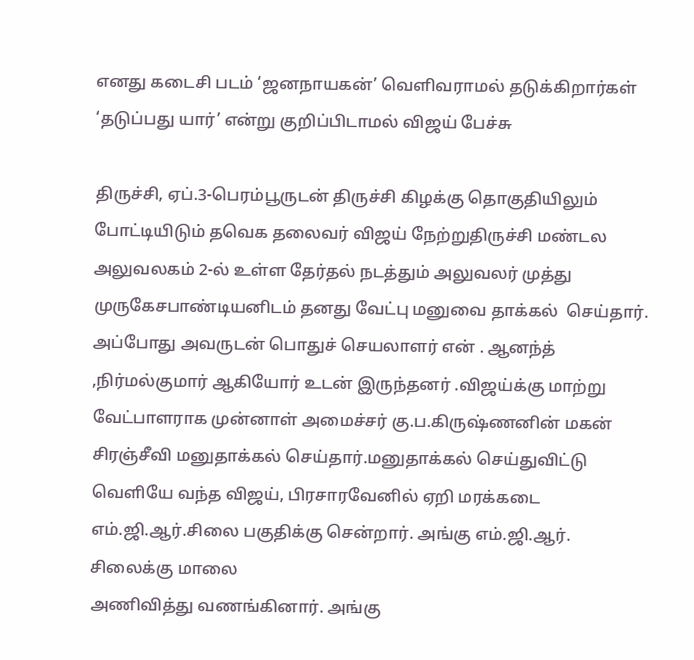எனது கடைசி படம் ‘ஜனநாயகன்’ வெளிவராமல் தடுக்கிறார்கள் ‘தடுப்பது யார்’ என்று குறிப்பிடாமல் விஜய் பேச்சு

திருச்சி, ஏப்.3-பெரம்பூருடன் திருச்சி கிழக்கு தொகுதியிலும் போட்டியிடும் தவெக தலைவர் விஜய் நேற்றுதிருச்சி மண்டல அலுவலகம் 2-ல் உள்ள தேர்தல் நடத்தும் அலுவலர் முத்து முருகேசபாண்டியனிடம் தனது வேட்பு மனுவை தாக்கல்  செய்தார்.
அப்போது அவருடன் பொதுச் செயலாளர் என் . ஆனந்த் ,நிர்மல்குமார் ஆகியோர் உடன் இருந்தனர் .விஜய்க்கு மாற்று வேட்பாளராக முன்னாள் அமைச்சர் கு.ப.கிருஷ்ணனின் மகன் சிரஞ்சீவி மனுதாக்கல் செய்தார்.மனுதாக்கல் செய்துவிட்டு வெளியே வந்த விஜய், பிரசாரவேனில் ஏறி மரக்கடை எம்.ஜி.ஆர்.சிலை பகுதிக்கு சென்றார். அங்கு எம்.ஜி.ஆர். சிலைக்கு மாலை
அணிவித்து வணங்கினார். அங்கு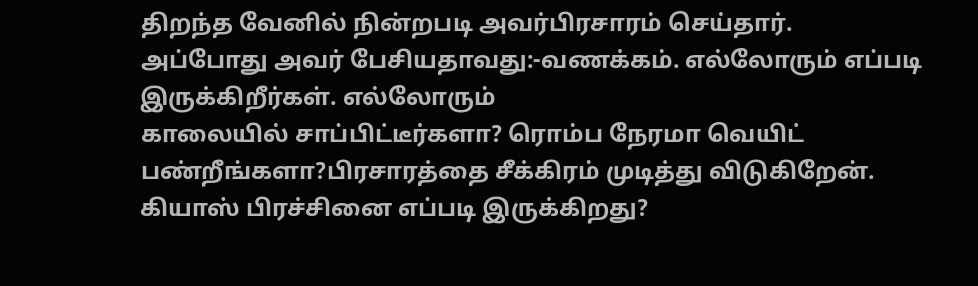திறந்த வேனில் நின்றபடி அவர்பிரசாரம் செய்தார்.
அப்போது அவர் பேசியதாவது:-வணக்கம். எல்லோரும் எப்படி இருக்கிறீர்கள். எல்லோரும்
காலையில் சாப்பிட்டீர்களா? ரொம்ப நேரமா வெயிட் பண்றீங்களா?பிரசாரத்தை சீக்கிரம் முடித்து விடுகிறேன். கியாஸ் பிரச்சினை எப்படி இருக்கிறது?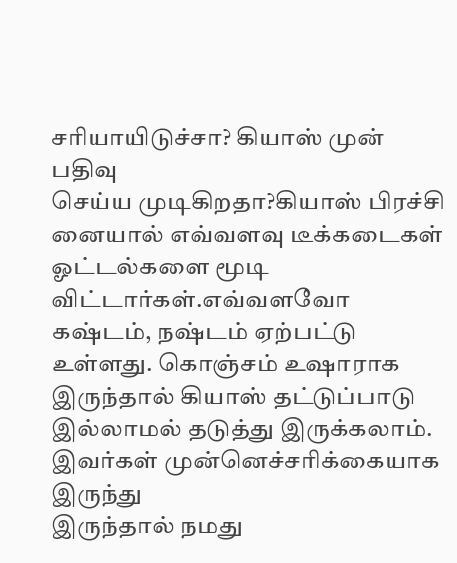சரியாயிடுச்சா? கியாஸ் முன் பதிவு
செய்ய முடிகிறதா?கியாஸ் பிரச்சி னையால் எவ்வளவு டீக்கடைகள் ஓட்டல்களை மூடி விட்டார்கள்.எவ்வளவோ கஷ்டம், நஷ்டம் ஏற்பட்டு உள்ளது. கொஞ்சம் உஷாராக இருந்தால் கியாஸ் தட்டுப்பாடு இல்லாமல் தடுத்து இருக்கலாம். இவர்கள் முன்னெச்சரிக்கையாக இருந்து
இருந்தால் நமது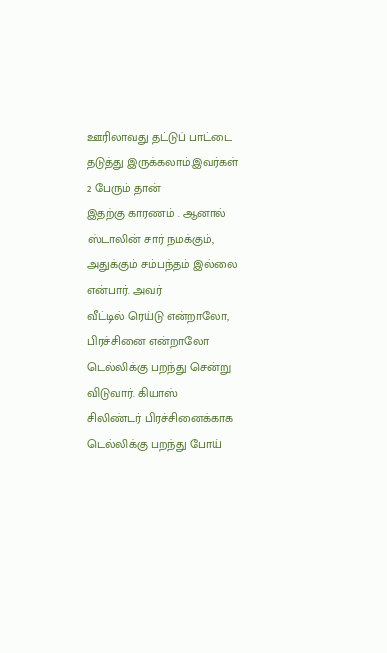ஊரிலாவது தட்டுப் பாட்டை தடுத்து இருக்கலாம்.இவர்கள் 2 பேரும் தான்
இதற்கு காரணம் . ஆனால் ஸ்டாலின் சார் நமக்கும், அதுக்கும் சம்பந்தம் இல்லை என்பார். அவர்
வீட்டில் ரெய்டு என்றாலோ, பிரச்சினை என்றாலோ டெல்லிக்கு பறந்து சென்று விடுவார். கியாஸ்
சிலிண்டர் பிரச்சினைக்காக டெல்லிக்கு பறந்து போய்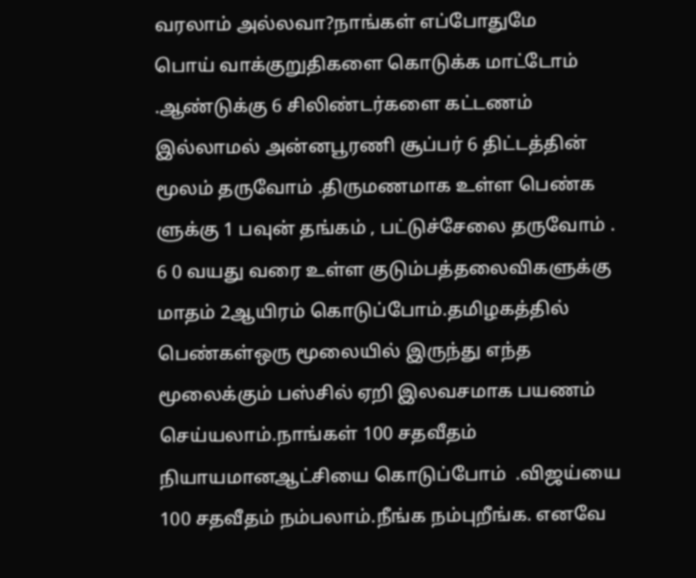வரலாம் அல்லவா?நாங்கள் எப்போதுமே
பொய் வாக்குறுதிகளை கொடுக்க மாட்டோம் .ஆண்டுக்கு 6 சிலிண்டர்களை கட்டணம் இல்லாமல் அன்னபூரணி சூப்பர் 6 திட்டத்தின் மூலம் தருவோம் .திருமணமாக உள்ள பெண்க ளுக்கு 1 பவுன் தங்கம் , பட்டுச்சேலை தருவோம் . 6 0 வயது வரை உள்ள குடும்பத்தலைவிகளுக்கு மாதம் 2ஆயிரம் கொடுப்போம்.தமிழகத்தில் பெண்கள்ஒரு மூலையில் இருந்து எந்த மூலைக்கும் பஸ்சில் ஏறி இலவசமாக பயணம் செய்யலாம்.நாங்கள் 100 சதவீதம் நியாயமானஆட்சியை கொடுப்போம்  .விஜய்யை 100 சதவீதம் நம்பலாம்.நீங்க நம்புறீங்க. எனவே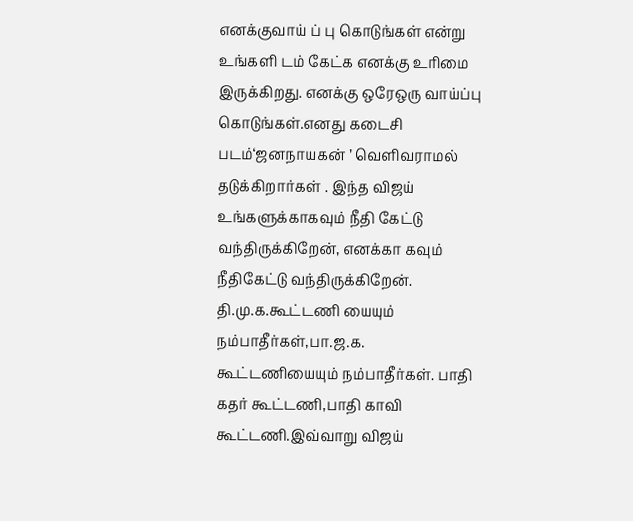எனக்குவாய் ப் பு கொடுங்கள் என்று உங்களி டம் கேட்க எனக்கு உரிமை இருக்கிறது. எனக்கு ஒரேஒரு வாய்ப்பு கொடுங்கள்.எனது கடைசி படம்‘ஜனநாயகன் ’ வெளிவராமல் தடுக்கிறார்கள் . இந்த விஜய்
உங்களுக்காகவும் நீதி கேட்டு வந்திருக்கிறேன், எனக்கா கவும் நீதிகேட்டு வந்திருக்கிறேன். தி.மு.க.கூட்டணி யையும் நம்பாதீர்கள்,பா.ஜ.க. கூட்டணியையும் நம்பாதீர்கள். பாதி கதர் கூட்டணி,பாதி காவி கூட்டணி.இவ்வாறு விஜய்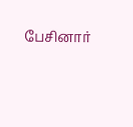பேசினார்